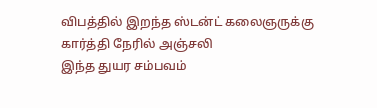விபத்தில் இறந்த ஸ்டன்ட் கலைஞருக்கு கார்த்தி நேரில் அஞ்சலி
இந்த துயர சம்பவம்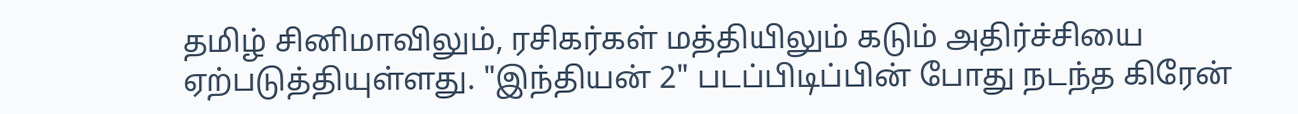தமிழ் சினிமாவிலும், ரசிகர்கள் மத்தியிலும் கடும் அதிர்ச்சியை ஏற்படுத்தியுள்ளது. "இந்தியன் 2" படப்பிடிப்பின் போது நடந்த கிரேன்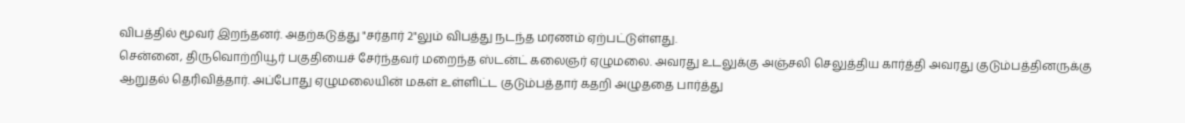விபத்தில் மூவர் இறந்தனர். அதற்கடுத்து "சர்தார் 2"லும் விபத்து நடந்த மரணம் ஏற்பட்டுள்ளது.
சென்னை, திருவொற்றியூர் பகுதியைச் சேர்ந்தவர் மறைந்த ஸ்டன்ட் கலைஞர் ஏழுமலை. அவரது உடலுக்கு அஞ்சலி செலுத்திய கார்த்தி அவரது குடும்பத்தினருக்கு ஆறுதல் தெரிவித்தார். அப்போது ஏழுமலையின் மகள் உள்ளிட்ட குடும்பத்தார் கதறி அழுததை பார்த்து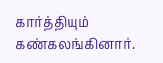கார்த்தியும் கண்கலங்கினார்.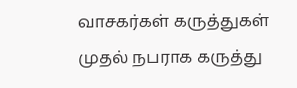வாசகர்கள் கருத்துகள்
முதல் நபராக கருத்து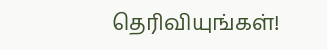தெரிவியுங்கள்!